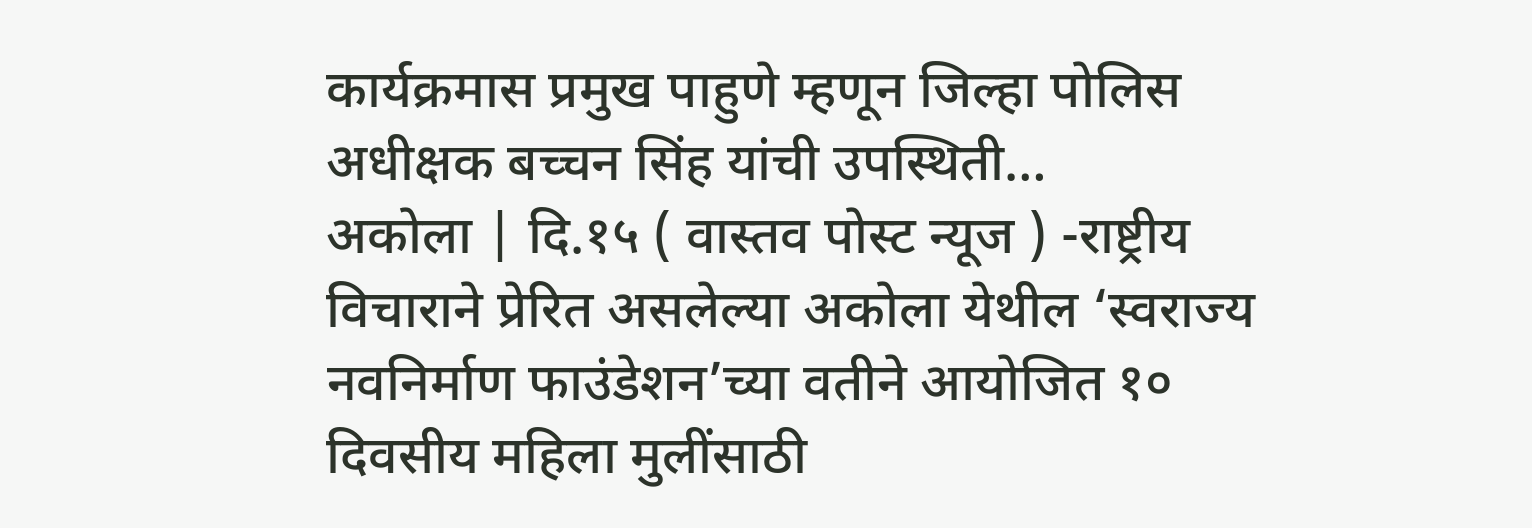कार्यक्रमास प्रमुख पाहुणे म्हणून जिल्हा पोलिस अधीक्षक बच्चन सिंह यांची उपस्थिती…
अकोला | दि.१५ ( वास्तव पोस्ट न्यूज ) -राष्ट्रीय विचाराने प्रेरित असलेल्या अकोला येथील ‘स्वराज्य नवनिर्माण फाउंडेशन’च्या वतीने आयोजित १० दिवसीय महिला मुलींसाठी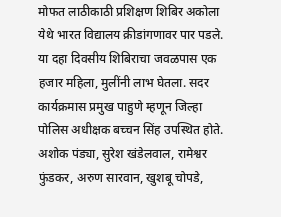मोफत लाठीकाठी प्रशिक्षण शिबिर अकोला येथे भारत विद्यालय क्रीडांगणावर पार पडले.
या दहा दिवसीय शिबिराचा जवळपास एक हजार महिला, मुलींनी लाभ घेतला. सदर कार्यक्रमास प्रमुख पाहुणे म्हणून जिल्हा पोलिस अधीक्षक बच्चन सिंह उपस्थित होते. अशोक पंड्या, सुरेश खंडेलवाल, रामेश्वर फुंडकर, अरुण सारवान, खुशबू चोपडे,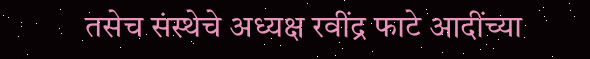तसेच संस्थेचे अध्यक्ष रवींद्र फाटे आदींच्या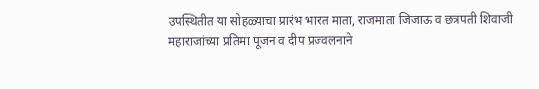उपस्थितीत या सोहळ्याचा प्रारंभ भारत माता, राजमाता जिजाऊ व छत्रपती शिवाजी महाराजांच्या प्रतिमा पूजन व दीप प्रज्वलनाने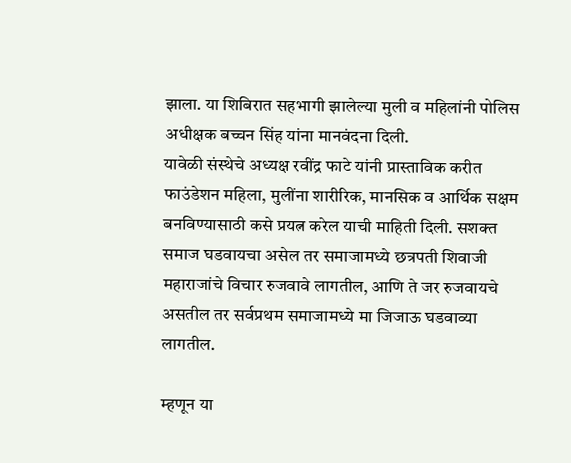झाला. या शिबिरात सहभागी झालेल्या मुली व महिलांनी पोलिस अधीक्षक बच्चन सिंह यांना मानवंदना दिली.
यावेळी संस्थेचे अध्यक्ष रवींद्र फाटे यांनी प्रास्ताविक करीत फाउंडेशन महिला, मुलींना शारीरिक, मानसिक व आर्थिक सक्षम बनविण्यासाठी कसे प्रयत्न करेल याची माहिती दिली. सशक्त समाज घडवायचा असेल तर समाजामध्ये छत्रपती शिवाजी महाराजांचे विचार रुजवावे लागतील, आणि ते जर रुजवायचे असतील तर सर्वप्रथम समाजामध्ये मा जिजाऊ घडवाव्या लागतील.

म्हणून या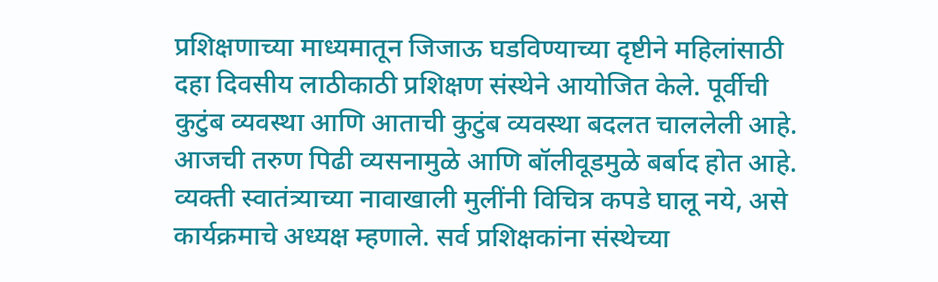प्रशिक्षणाच्या माध्यमातून जिजाऊ घडविण्याच्या दृष्टीने महिलांसाठी दहा दिवसीय लाठीकाठी प्रशिक्षण संस्थेने आयोजित केले. पूर्वीची कुटुंब व्यवस्था आणि आताची कुटुंब व्यवस्था बदलत चाललेली आहे. आजची तरुण पिढी व्यसनामुळे आणि बॉलीवूडमुळे बर्बाद होत आहे. व्यक्ती स्वातंत्र्याच्या नावाखाली मुलींनी विचित्र कपडे घालू नये, असे कार्यक्रमाचे अध्यक्ष म्हणाले. सर्व प्रशिक्षकांना संस्थेच्या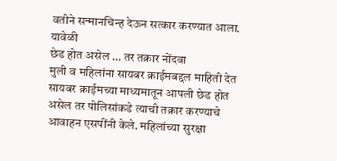वतीने सन्मानचिन्ह देऊन सत्कार करण्यात आला. यावेळी
छेड होत असेल … तर तक्रार नोंदवा
मुली व महिलांना सायबर क्राईमबद्दल माहिती देत सायबर क्राईमच्या माध्यमातून आपली छेड होत असेल तर पोलिसांकडे त्याची तक्रार करण्याचे आवाहन एसपींनी केले. महिलांच्या सुरक्षा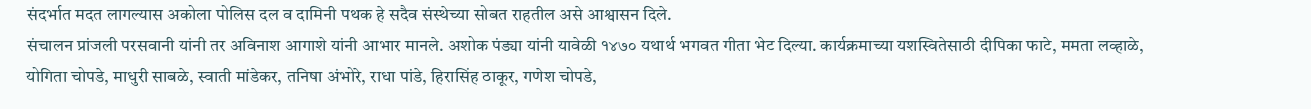संदर्भात मदत लागल्यास अकोला पोलिस दल व दामिनी पथक हे सदैव संस्थेच्या सोबत राहतील असे आश्वासन दिले.
संचालन प्रांजली परसवानी यांनी तर अविनाश आगाशे यांनी आभार मानले. अशोक पंड्या यांनी यावेळी १४७० यथार्थ भगवत गीता भेट दिल्या. कार्यक्रमाच्या यशस्वितेसाठी दीपिका फाटे, ममता लव्हाळे, योगिता चोपडे, माधुरी साबळे, स्वाती मांडेकर, तनिषा अंभोरे, राधा पांडे, हिरासिंह ठाकूर, गणेश चोपडे,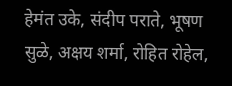हेमंत उके, संदीप पराते, भूषण सुळे, अक्षय शर्मा, रोहित रोहेल,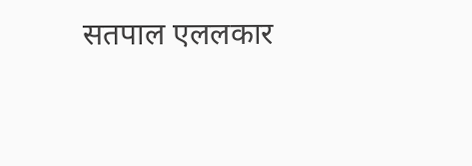सतपाल एललकार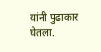यांनी पुढाकार घेतला.